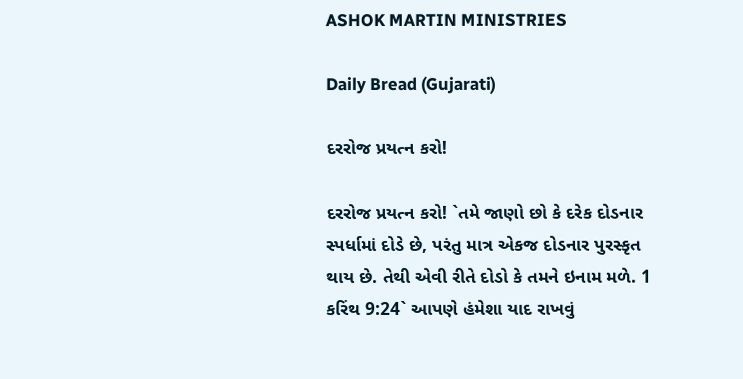ASHOK MARTIN MINISTRIES

Daily Bread (Gujarati)

દરરોજ પ્રયત્ન કરો!

દરરોજ પ્રયત્ન કરો! `તમે જાણો છો કે દરેક દોડનાર સ્પર્ધામાં દોડે છે, પરંતુ માત્ર એકજ દોડનાર પુરસ્કૃત થાય છે. તેથી એવી રીતે દોડો કે તમને ઇનામ મળે. 1 કરિંથ 9:24` આપણે હંમેશા યાદ રાખવું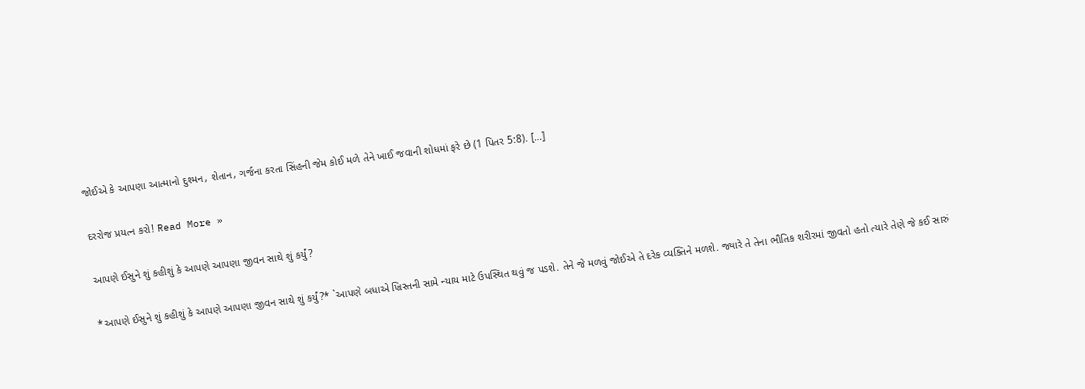જોઈએ કે આપણા આત્માનો દુશ્મન, શેતાન, ગર્જના કરતા સિંહની જેમ કોઈ મળે તેને ખાઈ જવાની શોધમાં ફરે છે (1 પિતર 5:8). […]

દરરોજ પ્રયત્ન કરો! Read More »

આપણે ઈસુને શું કહીશું કે આપણે આપણા જીવન સાથે શું કર્યું?

*આપણે ઈસુને શું કહીશું કે આપણે આપણા જીવન સાથે શું કર્યું?* `આપણે બધાએ ખ્રિસ્તની સામે ન્યાય માટે ઉપસ્થિત થવું જ પડશે. તેને જે મળવું જોઈએ તે દરેક વ્યક્તિને મળશે. જ્યારે તે તેના ભૌતિક શરીરમાં જીવતો હતો ત્યારે તેણે જે કઈ સારું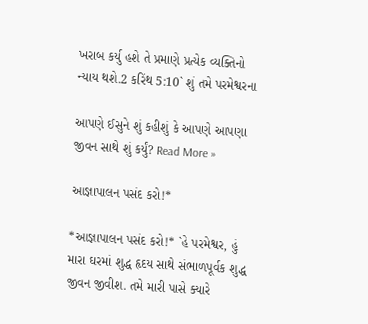ખરાબ કર્યુ હશે તે પ્રમાણે પ્રત્યેક વ્યક્તિનો ન્યાય થશે.2 કરિંથ 5:10` શું તમે પરમેશ્વરના

આપણે ઈસુને શું કહીશું કે આપણે આપણા જીવન સાથે શું કર્યું? Read More »

આજ્ઞાપાલન પસંદ કરો!*

*આજ્ઞાપાલન પસંદ કરો!* `હે પરમેશ્વર, હું મારા ઘરમાં શુદ્ધ હૃદય સાથે સંભાળપૂર્વક શુદ્ધ જીવન જીવીશ. તમે મારી પાસે ક્યારે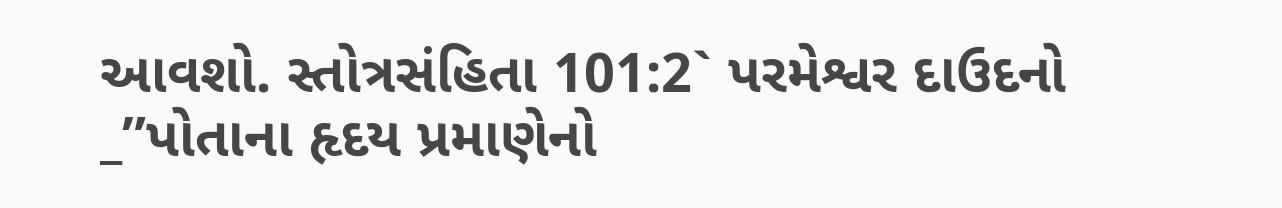આવશો. સ્તોત્રસંહિતા 101:2` પરમેશ્વર દાઉદનો _”પોતાના હૃદય પ્રમાણેનો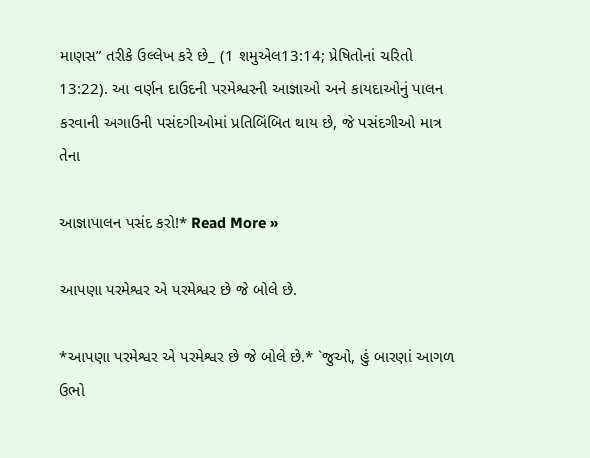માણસ” તરીકે ઉલ્લેખ કરે છે_ (1 શમુએલ13:14; પ્રેષિતોનાં ચરિતો 13:22). આ વર્ણન દાઉદની પરમેશ્વરની આજ્ઞાઓ અને કાયદાઓનું પાલન કરવાની અગાઉની પસંદગીઓમાં પ્રતિબિંબિત થાય છે, જે પસંદગીઓ માત્ર તેના

આજ્ઞાપાલન પસંદ કરો!* Read More »

આપણા પરમેશ્વર એ પરમેશ્વર છે જે બોલે છે.

*આપણા પરમેશ્વર એ પરમેશ્વર છે જે બોલે છે.* `જુઓ, હું બારણાં આગળ ઉભો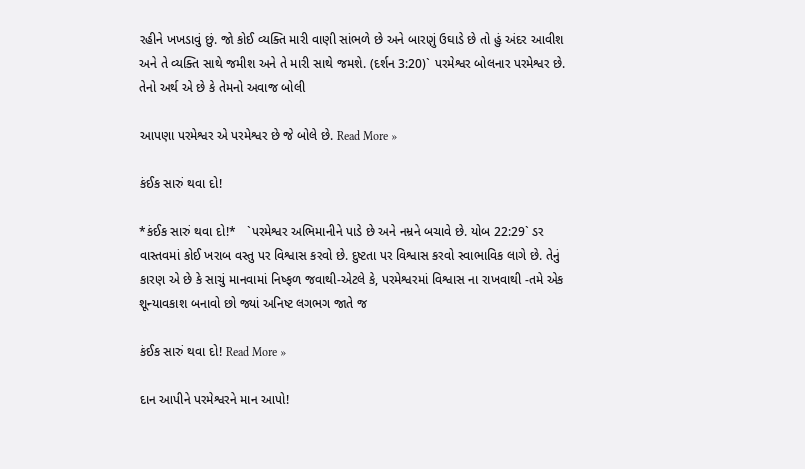રહીને ખખડાવું છું. જો કોઈ વ્યક્તિ મારી વાણી સાંભળે છે અને બારણું ઉઘાડે છે તો હું અંદર આવીશ અને તે વ્યક્તિ સાથે જમીશ અને તે મારી સાથે જમશે. (દર્શન 3:20)` પરમેશ્વર બોલનાર પરમેશ્વર છે. તેનો અર્થ એ છે કે તેમનો અવાજ બોલી

આપણા પરમેશ્વર એ પરમેશ્વર છે જે બોલે છે. Read More »

કંઈક સારું થવા દો!

*કંઈક સારું થવા દો!*   `પરમેશ્વર અભિમાનીને પાડે છે અને નમ્રને બચાવે છે. યોબ 22:29` ડર વાસ્તવમાં કોઈ ખરાબ વસ્તુ પર વિશ્વાસ કરવો છે. દુષ્ટતા પર વિશ્વાસ કરવો સ્વાભાવિક લાગે છે. તેનું કારણ એ છે કે સાચું માનવામાં નિષ્ફળ જવાથી-એટલે કે, પરમેશ્વરમાં વિશ્વાસ ના રાખવાથી -તમે એક શૂન્યાવકાશ બનાવો છો જ્યાં અનિષ્ટ લગભગ જાતે જ

કંઈક સારું થવા દો! Read More »

દાન આપીને પરમેશ્વરને માન આપો!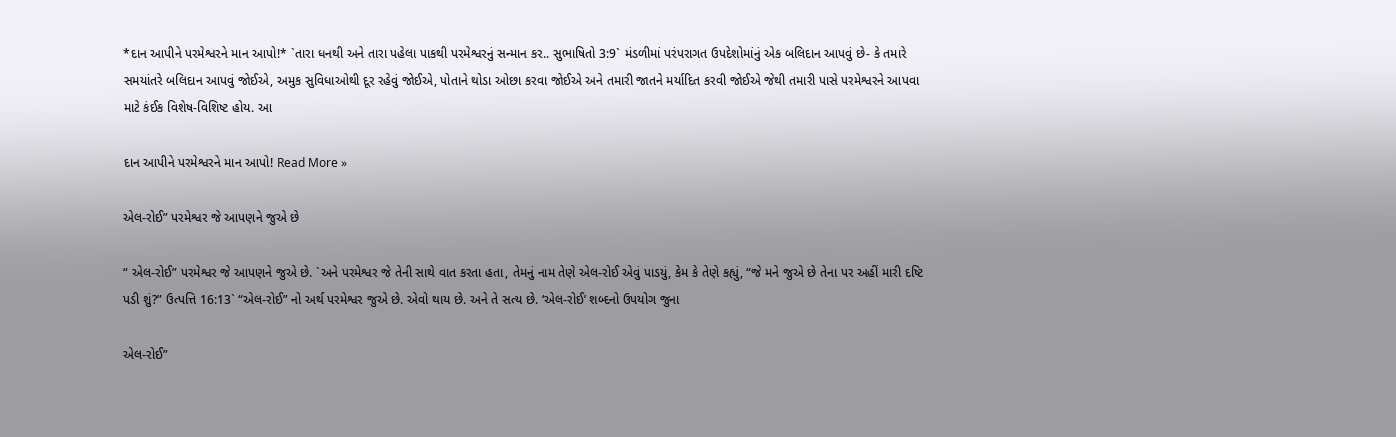*દાન આપીને પરમેશ્વરને માન આપો!* `તારા ધનથી અને તારા પહેલા પાકથી પરમેશ્વરનું સન્માન કર.. સુભાષિતો 3:9` મંડળીમાં પરંપરાગત ઉપદેશોમાંનું એક બલિદાન આપવું છે- કે તમારે સમયાંતરે બલિદાન આપવું જોઈએ, અમુક સુવિધાઓથી દૂર રહેવું જોઈએ, પોતાને થોડા ઓછા કરવા જોઈએ અને તમારી જાતને મર્યાદિત કરવી જોઈએ જેથી તમારી પાસે પરમેશ્વરને આપવા માટે કંઈક વિશેષ-વિશિષ્ટ હોય. આ

દાન આપીને પરમેશ્વરને માન આપો! Read More »

એલ-રોઈ” પરમેશ્વર જે આપણને જુએ છે

“ એલ-રોઈ” પરમેશ્વર જે આપણને જુએ છે. `અને પરમેશ્વર જે તેની સાથે વાત કરતા હતા, તેમનું નામ તેણે એલ-રોઈ એવું પાડયું, કેમ કે તેણે કહ્યું, “જે મને જુએ છે તેના પર અહીં મારી દષ્ટિ પડી શું?” ઉત્પત્તિ 16:13` “એલ-રોઈ” નો અર્થ પરમેશ્વર જુએ છે. એવો થાય છે. અને તે સત્ય છે. ‘એલ-રોઈ’ શબ્દનો ઉપયોગ જુના

એલ-રોઈ”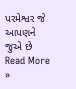પરમેશ્વર જે આપણને જુએ છે Read More »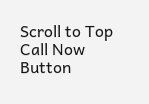Scroll to Top
Call Now Button